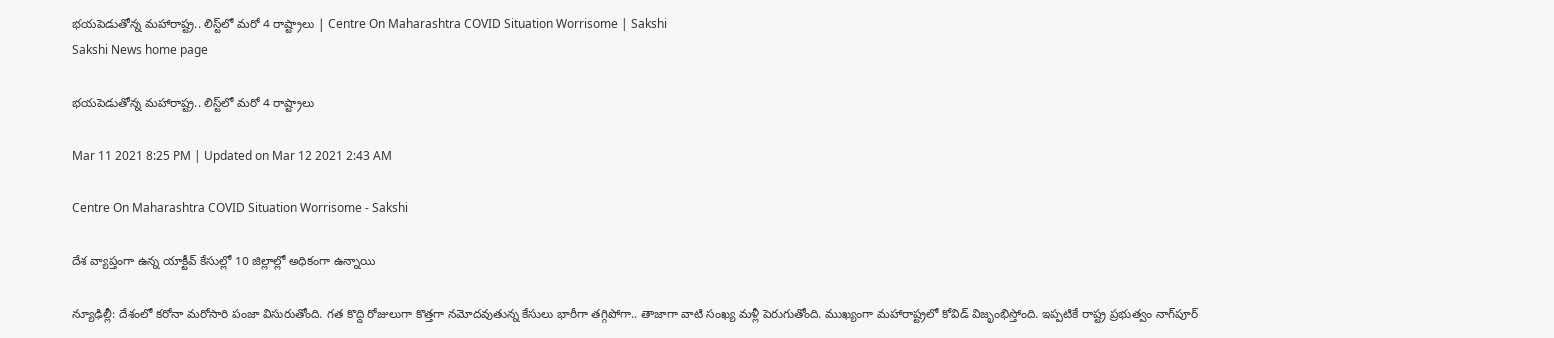భయపెడుతోన్న మహారాష్ట్ర.. లిస్ట్‌లో మరో 4 రాష్ట్రాలు | Centre On Maharashtra COVID Situation Worrisome | Sakshi
Sakshi News home page

భయపెడుతోన్న మహారాష్ట్ర.. లిస్ట్‌లో మరో 4 రాష్ట్రాలు

Mar 11 2021 8:25 PM | Updated on Mar 12 2021 2:43 AM

Centre On Maharashtra COVID Situation Worrisome - Sakshi

దేశ వ్యాప్తంగా ఉన్న యాక్టీవ్‌ కేసుల్లో 10 జిల్లాల్లో అధికంగా ఉన్నాయి‌

న్యూఢిల్లీ: దేశంలో కరోనా మరోసారి పంజా విసురుతోంది. గత కొద్ది రోజులుగా కొత్తగా నమోదవుతున్న కేసులు భారీగా తగ్గిపోగా.. తాజాగా వాటి సంఖ్య మళ్లీ పెరుగుతోంది. ముఖ్యంగా మహారాష్ట్రలో కోవిడ్ విజృంభిస్తోంది. ఇప్పటికే రాష్ట్ర ప్రభుత్వం నాగ్‌పూర్‌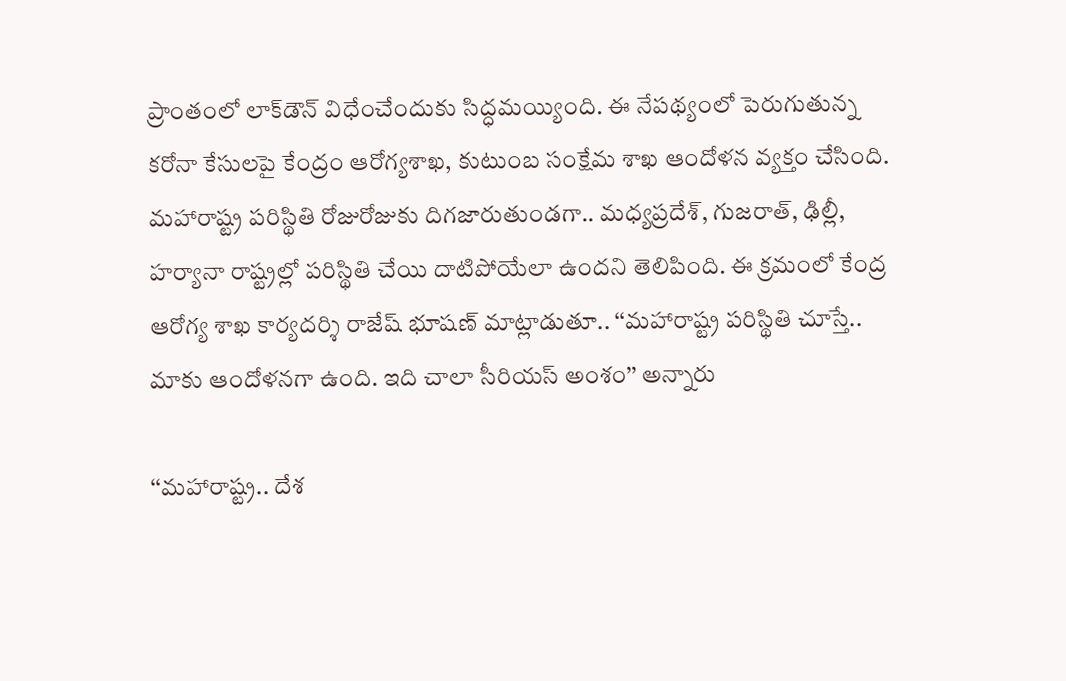ప్రాంతంలో లాక్‌డౌన్‌ విధేంచేందుకు సిద్ధమయ్యింది. ఈ నేపథ్యంలో పెరుగుతున్న కరోనా కేసులపై కేంద్రం ఆరోగ్యశాఖ, కుటుంబ సంక్షేమ శాఖ ఆందోళన వ్యక్తం చేసింది. మహారాష్ట్ర పరిస్థితి రోజురోజుకు దిగజారుతుండగా.. మధ్యప్రదేశ్‌, గుజరాత్‌, ఢిల్లీ, హర్యానా రాష్ట్రల్లో పరిస్థితి చేయి దాటిపోయేలా ఉందని తెలిపింది. ఈ క్రమంలో కేంద్ర ఆరోగ్య శాఖ కార్యదర్శి రాజేష్‌ భూషణ్‌ మాట్లాడుతూ.. ‘‘మహారాష్ట్ర పరిస్థితి చూస్తే.. మాకు ఆందోళనగా ఉంది. ఇది చాలా సీరియస్‌ అంశం’’ అన్నారు

‘‘మహారాష్ట్ర.. దేశ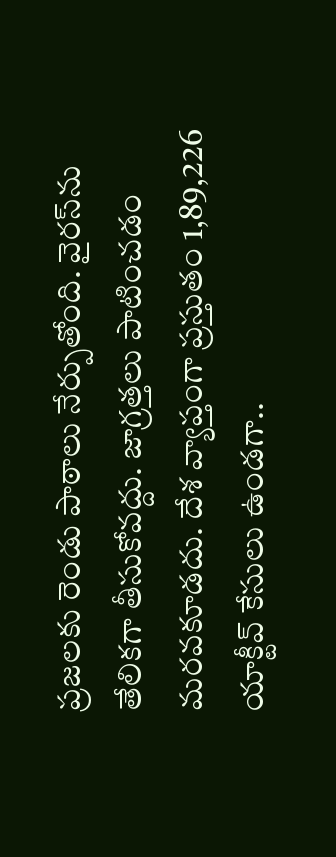ప్రజలకు రెండు పాఠాలు నేర్పుతోంది. వైరస్‌ను తేలికగా తీసుకోవద్దు. జాగ్రత్తలు పాటించడం మరవకూడదు. దేశ వ్యాప్తంగా ప్రస్తుతం 1,89,226 యాక్టీవ్‌ కేసులు ఉండగా..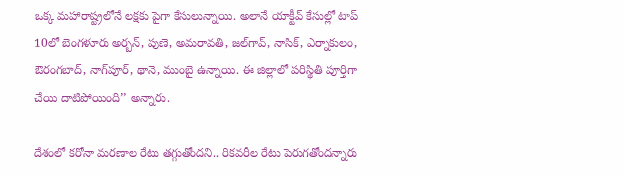ఒక్క మహారాష్ట్రలోనే లక్షకు పైగా కేసులున్నాయి. అలానే యాక్టీవ్‌ కేసుల్లో టాప్‌ 10లో బెంగళూరు అర్బన్‌, పుణె, అమరావతి, జల్‌గావ్‌, నాసిక్‌, ఎర్నాకులం, ఔరంగబాద్‌, నాగ్‌పూర్‌, థానె, ముంబై ఉన్నాయి. ఈ జిల్లాలో పరిస్థితి పూర్తిగా చేయి దాటిపోయింది’’ అన్నారు.

దేశంలో కరోనా మరణాల రేటు తగ్గుతోందని.. రికవరీల రేటు పెరుగతోందన్నారు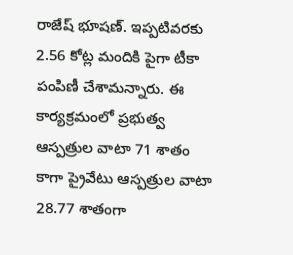రాజేష్‌ భూషణ్‌. ఇప్పటివరకు 2.56 కోట్ల మందికి పైగా టీకా పంపిణీ చేశామన్నారు. ఈ కార్యక్రమంలో ప్రభుత్వ ఆస్పత్రుల వాటా 71 శాతం కాగా ప్రైవేటు ఆస్పత్రుల వాటా 28.77 శాతంగా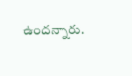ఉందన్నారు.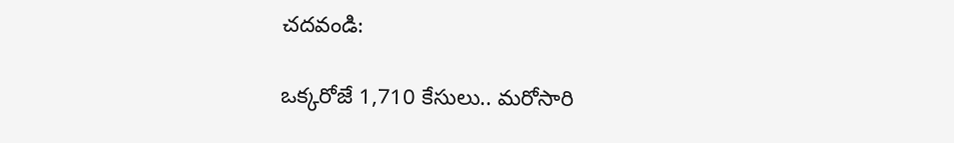చదవండి:

ఒక్కరోజే 1,710 కేసులు.. మరోసారి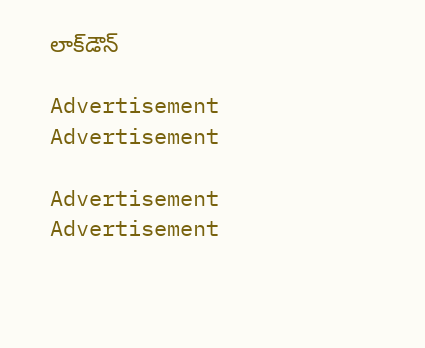లాక్‌డౌన్‌

Advertisement
Advertisement

Advertisement
Advertisement